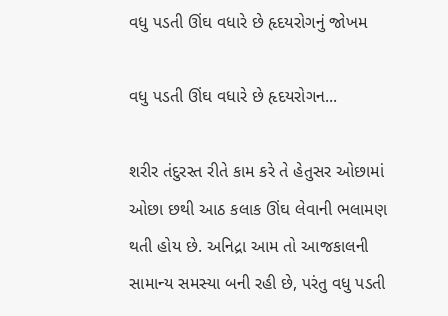વધુ પડતી ઊંઘ વધારે છે હૃદયરોગનું જોખમ

વધુ પડતી ઊંઘ વધારે છે હૃદયરોગન...

શરીર તંદુરસ્ત રીતે કામ કરે તે હેતુસર ઓછામાં ઓછા છથી આઠ કલાક ઊંઘ લેવાની ભલામણ થતી હોય છે. અનિદ્રા આમ તો આજકાલની સામાન્ય સમસ્યા બની રહી છે, પરંતુ વધુ પડતી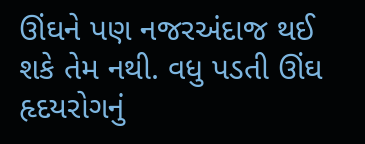ઊંઘને પણ નજરઅંદાજ થઈ શકે તેમ નથી. વધુ પડતી ઊંઘ હૃદયરોગનું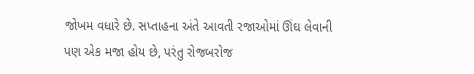જોખમ વધારે છે. સપ્તાહના અંતે આવતી રજાઓમાં ઊંઘ લેવાની પણ એક મજા હોય છે, પરંતુ રોજબરોજ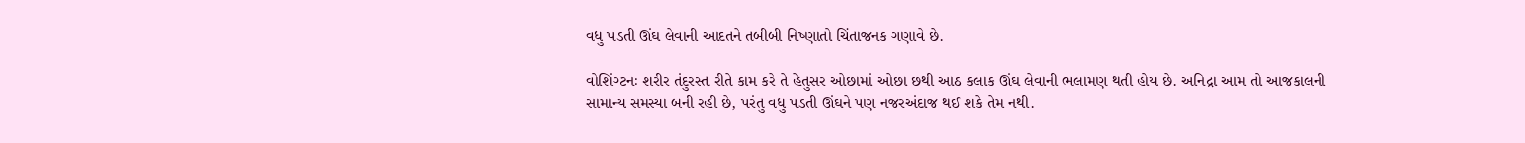વધુ પડતી ઊંઘ લેવાની આદતને તબીબી નિષ્ણાતો ચિંતાજનક ગણાવે છે.

વોશિંગ્ટનઃ શરીર તંદુરસ્ત રીતે કામ કરે તે હેતુસર ઓછામાં ઓછા છથી આઠ કલાક ઊંઘ લેવાની ભલામણ થતી હોય છે. અનિદ્રા આમ તો આજકાલની સામાન્ય સમસ્યા બની રહી છે, પરંતુ વધુ પડતી ઊંઘને પણ નજરઅંદાજ થઈ શકે તેમ નથી.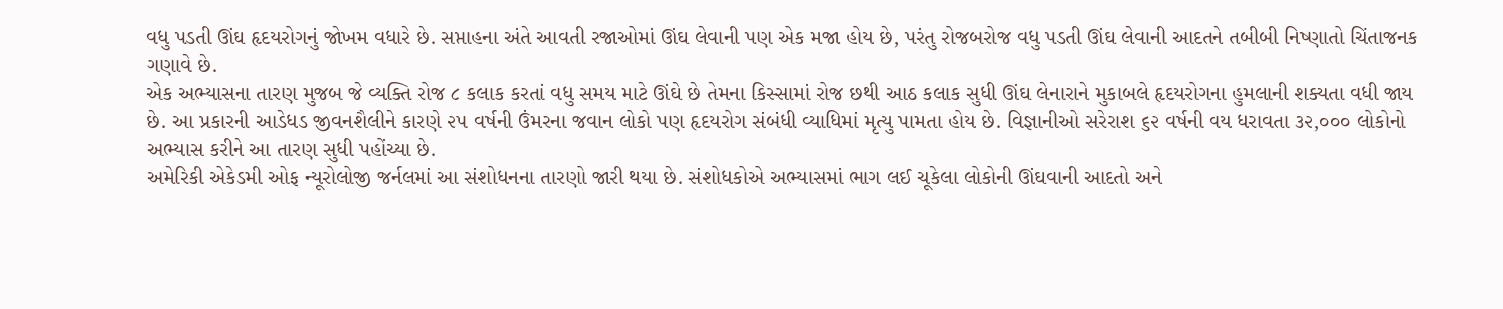વધુ પડતી ઊંઘ હૃદયરોગનું જોખમ વધારે છે. સપ્તાહના અંતે આવતી રજાઓમાં ઊંઘ લેવાની પણ એક મજા હોય છે, પરંતુ રોજબરોજ વધુ પડતી ઊંઘ લેવાની આદતને તબીબી નિષ્ણાતો ચિંતાજનક ગણાવે છે.
એક અભ્યાસના તારણ મુજબ જે વ્યક્તિ રોજ ૮ કલાક કરતાં વધુ સમય માટે ઊંઘે છે તેમના કિસ્સામાં રોજ છથી આઠ કલાક સુધી ઊંઘ લેનારાને મુકાબલે હૃદયરોગના હુમલાની શક્યતા વધી જાય છે. આ પ્રકારની આડેધડ જીવનશૈલીને કારણે ૨૫ વર્ષની ઉંમરના જવાન લોકો પણ હૃદયરોગ સંબંધી વ્યાધિમાં મૃત્યુ પામતા હોય છે. વિજ્ઞાનીઓ સરેરાશ ૬૨ વર્ષની વય ધરાવતા ૩૨,૦૦૦ લોકોનો અભ્યાસ કરીને આ તારણ સુધી પહોંચ્યા છે.
અમેરિકી એકેડમી ઓફ ન્યૂરોલોજી જર્નલમાં આ સંશોધનના તારણો જારી થયા છે. સંશોધકોએ અભ્યાસમાં ભાગ લઈ ચૂકેલા લોકોની ઊંઘવાની આદતો અને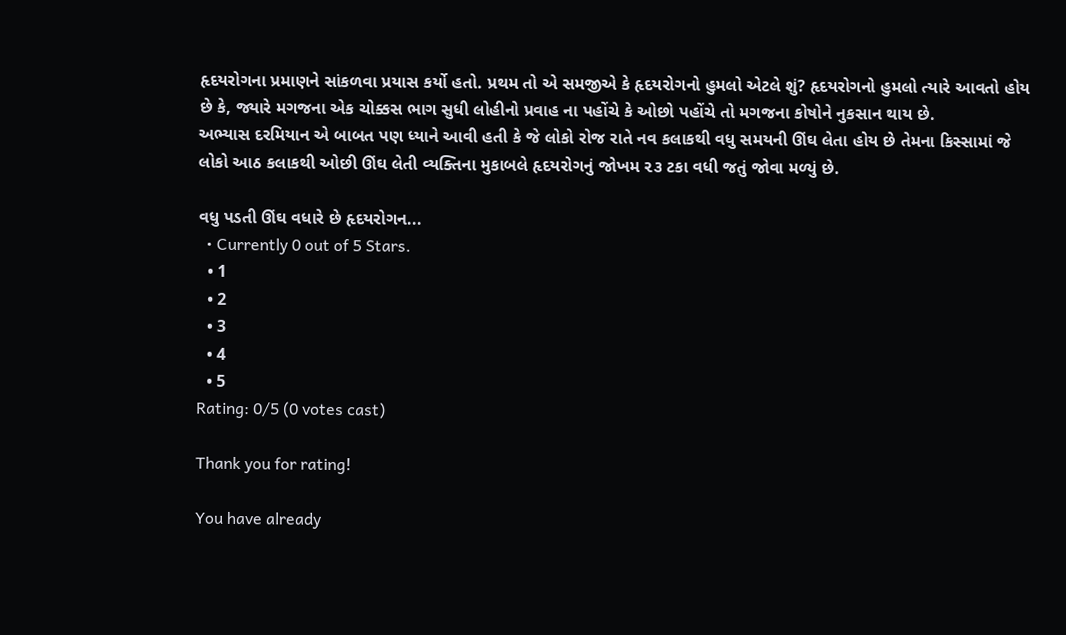હૃદયરોગના પ્રમાણને સાંકળવા પ્રયાસ કર્યો હતો. પ્રથમ તો એ સમજીએ કે હૃદયરોગનો હુમલો એટલે શું? હૃદયરોગનો હુમલો ત્યારે આવતો હોય છે કે, જ્યારે મગજના એક ચોક્કસ ભાગ સુધી લોહીનો પ્રવાહ ના પહોંચે કે ઓછો પહોંચે તો મગજના કોષોને નુકસાન થાય છે.
અભ્યાસ દરમિયાન એ બાબત પણ ધ્યાને આવી હતી કે જે લોકો રોજ રાતે નવ કલાકથી વધુ સમયની ઊંઘ લેતા હોય છે તેમના કિસ્સામાં જે લોકો આઠ કલાકથી ઓછી ઊંઘ લેતી વ્યક્તિના મુકાબલે હૃદયરોગનું જોખમ ૨૩ ટકા વધી જતું જોવા મળ્યું છે.

વધુ પડતી ઊંઘ વધારે છે હૃદયરોગન...
  • Currently 0 out of 5 Stars.
  • 1
  • 2
  • 3
  • 4
  • 5
Rating: 0/5 (0 votes cast)

Thank you for rating!

You have already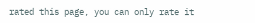rated this page, you can only rate it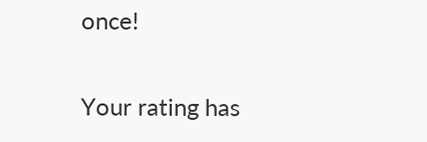once!

Your rating has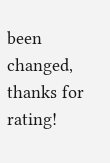been changed, thanks for rating!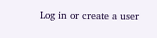Log in or create a user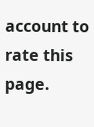account to rate this page.